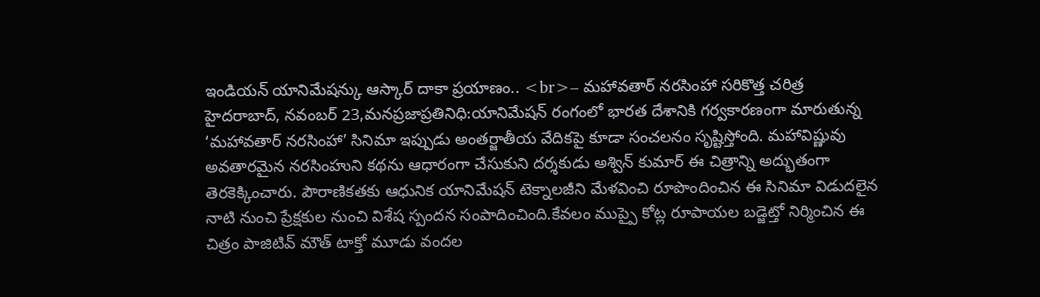ఇండియన్ యానిమేషన్కు ఆస్కార్ దాకా ప్రయాణం.. <br>– మహావతార్ నరసింహా సరికొత్త చరిత్ర
హైదరాబాద్, నవంబర్ 23,మనప్రజాప్రతినిధి:యానిమేషన్ రంగంలో భారత దేశానికి గర్వకారణంగా మారుతున్న ‘మహావతార్ నరసింహా’ సినిమా ఇప్పుడు అంతర్జాతీయ వేదికపై కూడా సంచలనం సృష్టిస్తోంది. మహావిష్ణువు అవతారమైన నరసింహుని కథను ఆధారంగా చేసుకుని దర్శకుడు అశ్విన్ కుమార్ ఈ చిత్రాన్ని అద్భుతంగా తెరకెక్కించారు. పౌరాణికతకు ఆధునిక యానిమేషన్ టెక్నాలజీని మేళవించి రూపొందించిన ఈ సినిమా విడుదలైన నాటి నుంచి ప్రేక్షకుల నుంచి విశేష స్పందన సంపాదించింది.కేవలం ముప్పై కోట్ల రూపాయల బడ్జెట్తో నిర్మించిన ఈ చిత్రం పాజిటివ్ మౌత్ టాక్తో మూడు వందల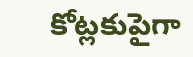కోట్లకుపైగా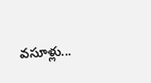వసూళ్లు...